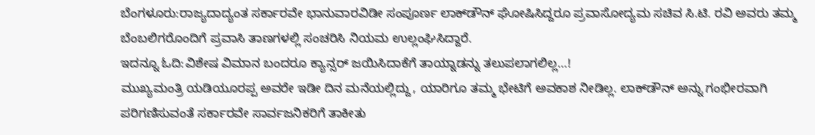ಬೆಂಗಳೂರು:ರಾಜ್ಯದಾದ್ಯಂತ ಸರ್ಕಾರವೇ ಭಾನುವಾರವಿಡೀ ಸಂಪೂರ್ಣ ಲಾಕ್‌ಡೌನ್ ಘೋಷಿಸಿದ್ದರೂ ಪ್ರವಾಸೋದ್ಯಮ ಸಚಿವ ಸಿ.ಟಿ. ರವಿ ಅವರು ತಮ್ಮ ಬೆಂಬಲಿಗರೊಂದಿಗೆ ಪ್ರವಾಸಿ ತಾಣಗಳಲ್ಲಿ ಸಂಚರಿಸಿ ನಿಯಮ ಉಲ್ಲಂಘಿಸಿದ್ದಾರೆ.
ಇದನ್ನೂ ಓದಿ:ವಿಶೇಷ ವಿಮಾನ ಬಂದರೂ ಕ್ಯಾನ್ಸರ್ ಜಯಿಸಿದಾಕೆಗೆ ತಾಯ್ನಾಡನ್ನು ತಲುಪಲಾಗಲಿಲ್ಲ…!
ಮುಖ್ಯಮಂತ್ರಿ ಯಡಿಯೂರಪ್ಪ ಅವರೇ ಇಡೀ ದಿನ ಮನೆಯಲ್ಲಿದ್ದು, ಯಾರಿಗೂ ತಮ್ಮ ಭೇಟಿಗೆ ಅವಕಾಶ ನೀಡಿಲ್ಲ. ಲಾಕ್‌ಡೌನ್ ಅನ್ನು ಗಂಭೀರವಾಗಿ ಪರಿಗಣಿಸುವಂತೆ ಸರ್ಕಾರವೇ ಸಾರ್ವಜನಿಕರಿಗೆ ತಾಕೀತು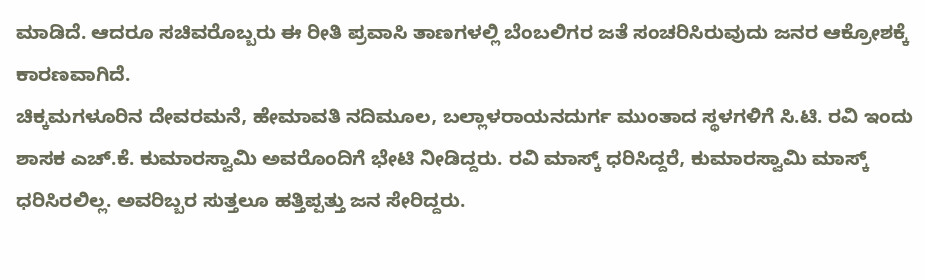ಮಾಡಿದೆ. ಆದರೂ ಸಚಿವರೊಬ್ಬರು ಈ ರೀತಿ ಪ್ರವಾಸಿ ತಾಣಗಳಲ್ಲಿ ಬೆಂಬಲಿಗರ ಜತೆ ಸಂಚರಿಸಿರುವುದು ಜನರ ಆಕ್ರೋಶಕ್ಕೆ ಕಾರಣವಾಗಿದೆ.
ಚಿಕ್ಕಮಗಳೂರಿನ ದೇವರಮನೆ, ಹೇಮಾವತಿ ನದಿಮೂಲ, ಬಲ್ಲಾಳರಾಯನದುರ್ಗ ಮುಂತಾದ ಸ್ಥಳಗಳಿಗೆ ಸಿ.ಟಿ. ರವಿ ಇಂದು ಶಾಸಕ ಎಚ್.ಕೆ. ಕುಮಾರಸ್ವಾಮಿ ಅವರೊಂದಿಗೆ ಭೇಟಿ ನೀಡಿದ್ದರು. ರವಿ ಮಾಸ್ಕ್ ಧರಿಸಿದ್ದರೆ, ಕುಮಾರಸ್ವಾಮಿ ಮಾಸ್ಕ್ ಧರಿಸಿರಲಿಲ್ಲ. ಅವರಿಬ್ಬರ ಸುತ್ತಲೂ ಹತ್ತಿಪ್ಪತ್ತು ಜನ ಸೇರಿದ್ದರು.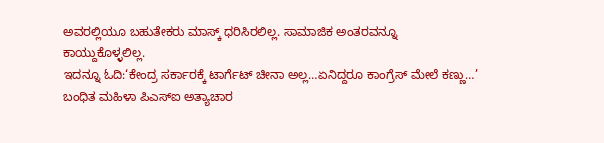ಅವರಲ್ಲಿಯೂ ಬಹುತೇಕರು ಮಾಸ್ಕ್ ಧರಿಸಿರಲಿಲ್ಲ. ಸಾಮಾಜಿಕ ಅಂತರವನ್ನೂ ಕಾಯ್ದುಕೊಳ್ಳಲಿಲ್ಲ.
ಇದನ್ನೂ ಓದಿ:‘ಕೇಂದ್ರ ಸರ್ಕಾರಕ್ಕೆ ಟಾರ್ಗೆಟ್ ಚೀನಾ ಅಲ್ಲ…ಏನಿದ್ದರೂ ಕಾಂಗ್ರೆಸ್ ಮೇಲೆ ಕಣ್ಣು…’
ಬಂಧಿತ ಮಹಿಳಾ ಪಿಎಸ್ಐ ಅತ್ಯಾಚಾರ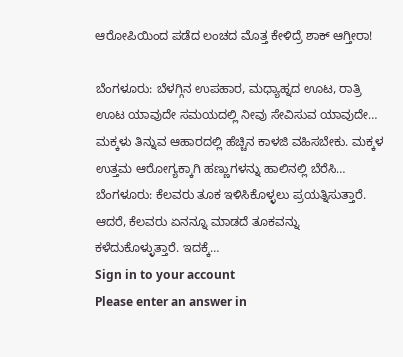ಆರೋಪಿಯಿಂದ ಪಡೆದ ಲಂಚದ ಮೊತ್ತ ಕೇಳಿದ್ರೆ ಶಾಕ್ ಆಗ್ತೀರಾ!

ಬೆಂಗಳೂರು: ಬೆಳಗ್ಗಿನ ಉಪಹಾರ, ಮಧ್ಯಾಹ್ನದ ಊಟ, ರಾತ್ರಿ ಊಟ ಯಾವುದೇ ಸಮಯದಲ್ಲಿ ನೀವು ಸೇವಿಸುವ ಯಾವುದೇ…
ಮಕ್ಕಳು ತಿನ್ನುವ ಆಹಾರದಲ್ಲಿ ಹೆಚ್ಚಿನ ಕಾಳಜಿ ವಹಿಸಬೇಕು. ಮಕ್ಕಳ ಉತ್ತಮ ಆರೋಗ್ಯಕ್ಕಾಗಿ ಹಣ್ಣುಗಳನ್ನು ಹಾಲಿನಲ್ಲಿ ಬೆರೆಸಿ…
ಬೆಂಗಳೂರು: ಕೆಲವರು ತೂಕ ಇಳಿಸಿಕೊಳ್ಳಲು ಪ್ರಯತ್ನಿಸುತ್ತಾರೆ. ಆದರೆ, ಕೆಲವರು ಏನನ್ನೂ ಮಾಡದೆ ತೂಕವನ್ನು ಕಳೆದುಕೊಳ್ಳುತ್ತಾರೆ. ಇದಕ್ಕೆ…
Sign in to your account
Please enter an answer in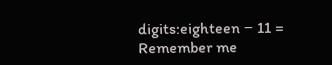digits:eighteen − 11 =
Remember me